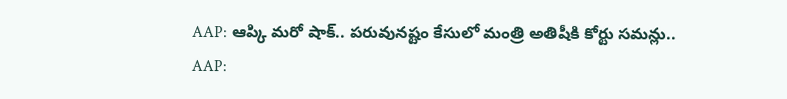AAP: ఆప్కి మరో షాక్.. పరువునష్టం కేసులో మంత్రి అతిషీకి కోర్టు సమన్లు..
AAP: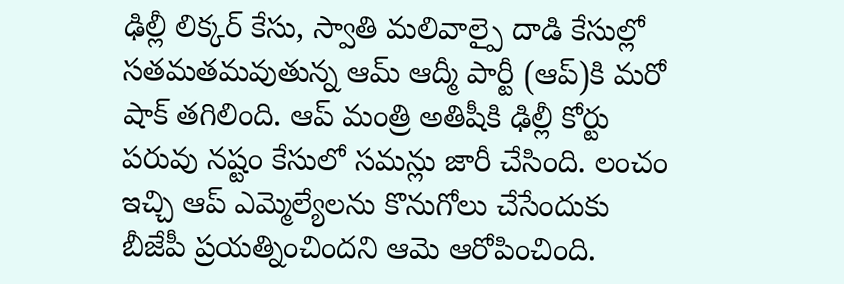ఢిల్లీ లిక్కర్ కేసు, స్వాతి మలివాల్పై దాడి కేసుల్లో సతమతమవుతున్న ఆమ్ ఆద్మీ పార్టీ (ఆప్)కి మరో షాక్ తగిలింది. ఆప్ మంత్రి అతిషీకి ఢిల్లీ కోర్టు పరువు నష్టం కేసులో సమన్లు జారీ చేసింది. లంచం ఇచ్చి ఆప్ ఎమ్మెల్యేలను కొనుగోలు చేసేందుకు బీజేపీ ప్రయత్నించిందని ఆమె ఆరోపించింది.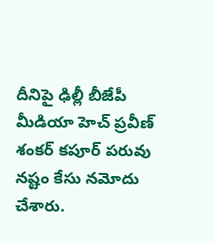దీనిపై ఢిల్లీ బీజేపీ మీడియా హెచ్ ప్రవీణ్ శంకర్ కపూర్ పరువు నష్టం కేసు నమోదు చేశారు.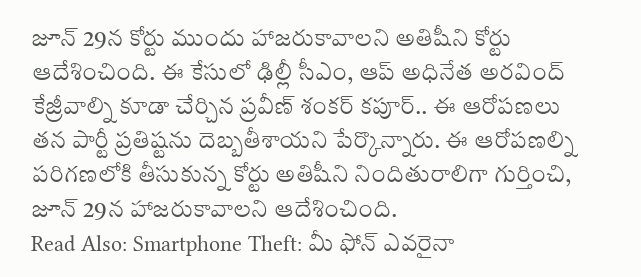జూన్ 29న కోర్టు ముందు హాజరుకావాలని అతిషీని కోర్టు ఆదేశించింది. ఈ కేసులో ఢిల్లీ సీఎం, ఆప్ అధినేత అరవింద్ కేజ్రీవాల్ని కూడా చేర్చిన ప్రవీణ్ శంకర్ కపూర్.. ఈ ఆరోపణలు తన పార్టీ ప్రతిష్టను దెబ్బతీశాయని పేర్కొన్నారు. ఈ ఆరోపణల్ని పరిగణలోకి తీసుకున్న కోర్టు అతిషీని నిందితురాలిగా గుర్తించి, జూన్ 29న హాజరుకావాలని ఆదేశించింది.
Read Also: Smartphone Theft: మీ ఫోన్ ఎవరైనా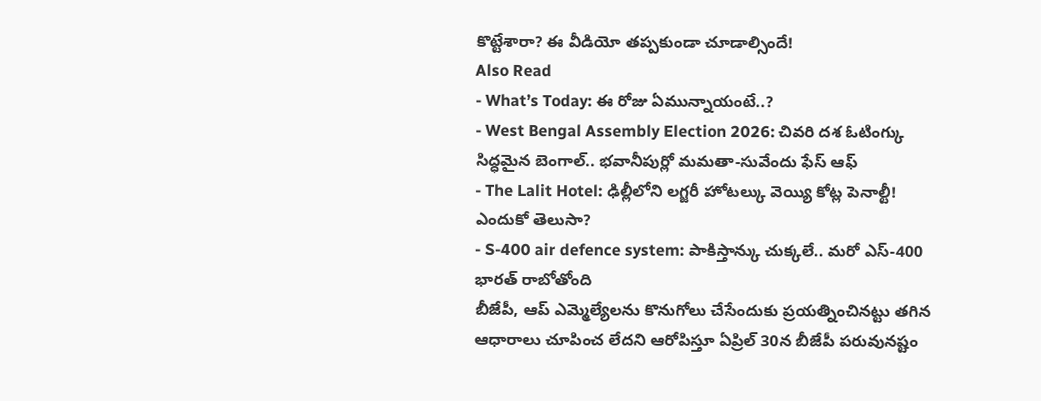కొట్టేశారా? ఈ వీడియో తప్పకుండా చూడాల్సిందే!
Also Read
- What’s Today: ఈ రోజు ఏమున్నాయంటే..?
- West Bengal Assembly Election 2026: చివరి దశ ఓటింగ్కు సిద్ధమైన బెంగాల్.. భవానీపుర్లో మమతా-సువేందు ఫేస్ ఆఫ్
- The Lalit Hotel: ఢిల్లీలోని లగ్జరీ హోటల్కు వెయ్యి కోట్ల పెనాల్టీ! ఎందుకో తెలుసా?
- S-400 air defence system: పాకిస్తాన్కు చుక్కలే.. మరో ఎస్-400 భారత్ రాబోతోంది
బీజేపీ, ఆప్ ఎమ్మెల్యేలను కొనుగోలు చేసేందుకు ప్రయత్నించినట్టు తగిన ఆధారాలు చూపించ లేదని ఆరోపిస్తూ ఏప్రిల్ 30న బీజేపీ పరువునష్టం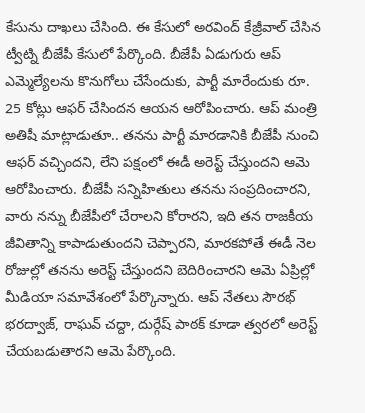కేసును దాఖలు చేసింది. ఈ కేసులో అరవింద్ కేజ్రీవాల్ చేసిన ట్వీట్ని బీజేపీ కేసులో పేర్కొంది. బీజేపీ ఏడుగురు ఆప్ ఎమ్మెల్యేలను కొనుగోలు చేసేందుకు, పార్టీ మారేందుకు రూ. 25 కోట్లు ఆఫర్ చేసిందన ఆయన ఆరోపించారు. ఆప్ మంత్రి అతిషీ మాట్లాడుతూ.. తనను పార్టీ మారడానికి బీజేపీ నుంచి ఆఫర్ వచ్చిందని, లేని పక్షంలో ఈడీ అరెస్ట్ చేస్తుందని ఆమె ఆరోపించారు. బీజేపీ సన్నిహితులు తనను సంప్రదించారని, వారు నన్ను బీజేపీలో చేరాలని కోరారని, ఇది తన రాజకీయ జీవితాన్ని కాపాడుతుందని చెప్పారని, మారకపోతే ఈడీ నెల రోజుల్లో తనను అరెస్ట్ చేస్తుందని బెదిరించారని ఆమె ఏప్రిల్లో మీడియా సమావేశంలో పేర్కొన్నారు. ఆప్ నేతలు సౌరభ్ భరద్వాజ్, రాఘవ్ చద్దా, దుర్గేష్ పాఠక్ కూడా త్వరలో అరెస్ట్ చేయబడుతారని ఆమె పేర్కొంది.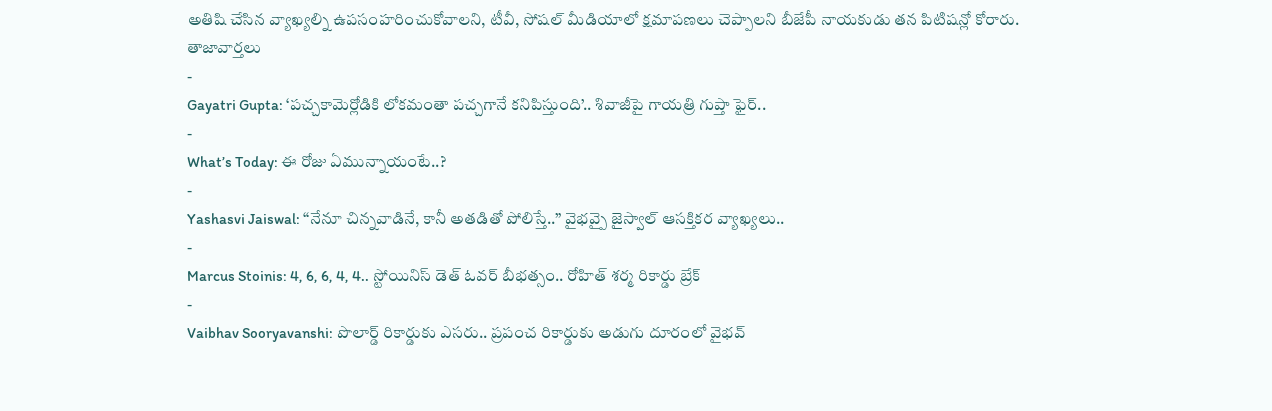అతిషి చేసిన వ్యాఖ్యల్ని ఉపసంహరించుకోవాలని, టీవీ, సోషల్ మీడియాలో క్షమాపణలు చెప్పాలని బీజేపీ నాయకుడు తన పిటిషన్లో కోరారు.
తాజావార్తలు
-
Gayatri Gupta: ‘పచ్చకామెర్లోడికి లోకమంతా పచ్చగానే కనిపిస్తుంది’.. శివాజీపై గాయత్రి గుప్తా ఫైర్..
-
What’s Today: ఈ రోజు ఏమున్నాయంటే..?
-
Yashasvi Jaiswal: “నేనూ చిన్నవాడినే, కానీ అతడితో పోలిస్తే..” వైభవ్పై జైస్వాల్ ఆసక్తికర వ్యాఖ్యలు..
-
Marcus Stoinis: 4, 6, 6, 4, 4.. స్టోయినిస్ డెత్ ఓవర్ బీభత్సం.. రోహిత్ శర్మ రికార్డు బ్రేక్
-
Vaibhav Sooryavanshi: పొలార్డ్ రికార్డుకు ఎసరు.. ప్రపంచ రికార్డుకు అడుగు దూరంలో వైభవ్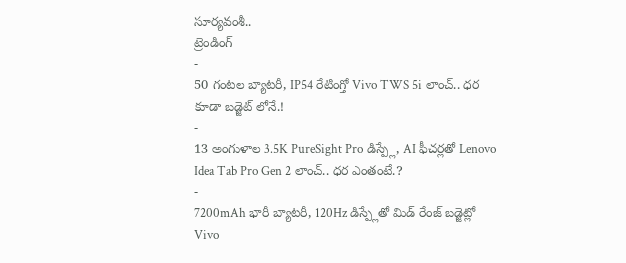సూర్యవంశీ..
ట్రెండింగ్
-
50 గంటల బ్యాటరీ, IP54 రేటింగ్తో Vivo TWS 5i లాంచ్.. ధర కూడా బడ్జెట్ లోనే.!
-
13 అంగుళాల 3.5K PureSight Pro డిస్ప్లే, AI ఫీచర్లతో Lenovo Idea Tab Pro Gen 2 లాంచ్.. ధర ఎంతంటే.?
-
7200mAh భారీ బ్యాటరీ, 120Hz డిస్ప్లేతో మిడ్ రేంజ్ బడ్జెట్లో Vivo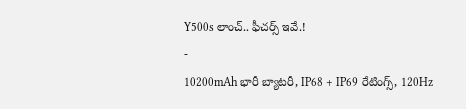Y500s లాంచ్.. ఫీచర్స్ ఇవే.!
-
10200mAh భారీ బ్యాటరీ, IP68 + IP69 రేటింగ్స్, 120Hz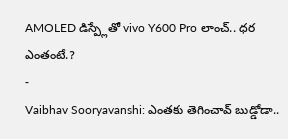AMOLED డిస్ప్లేతో vivo Y600 Pro లాంచ్.. ధర ఎంతంటే.?
-
Vaibhav Sooryavanshi: ఎంతకు తెగించావ్ బుడ్డోడా..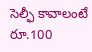సెల్ఫీ కావాలంటే రూ.100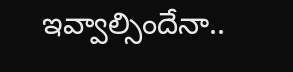ఇవ్వాల్సిందేనా..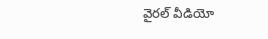వైరల్ వీడియో